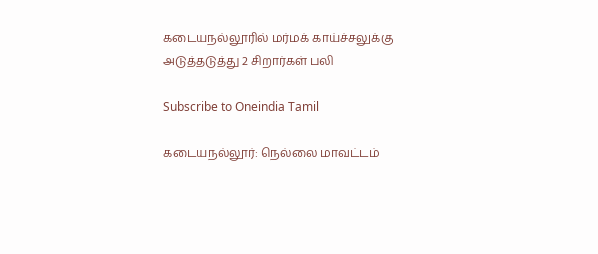கடையநல்லூரில் மர்மக் காய்ச்சலுக்கு அடுத்தடுத்து 2 சிறார்கள் பலி

Subscribe to Oneindia Tamil

கடையநல்லூர்: நெல்லை மாவட்டம்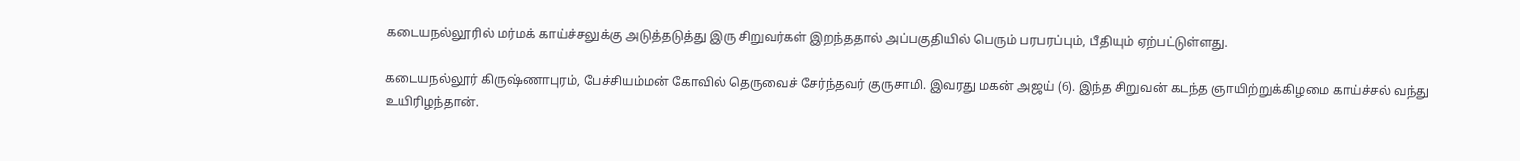கடையநல்லூரில் மர்மக் காய்ச்சலுக்கு அடுத்தடுத்து இரு சிறுவர்கள் இறந்ததால் அப்பகுதியில் பெரும் பரபரப்பும், பீதியும் ஏற்பட்டுள்ளது.

கடையநல்லூர் கிருஷ்ணாபுரம், பேச்சியம்மன் கோவில் தெருவைச் சேர்ந்தவர் குருசாமி. இவரது மகன் அஜய் (6). இந்த சிறுவன் கடந்த ஞாயிற்றுக்கிழமை காய்ச்சல் வந்து உயிரிழந்தான்.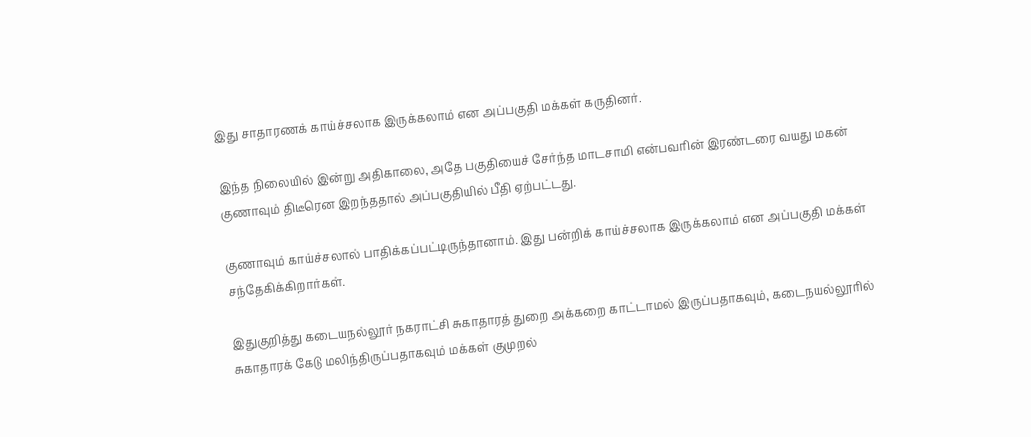இது சாதாரணக் காய்ச்சலாக இருக்கலாம் என அப்பகுதி மக்கள் கருதினர்.

இந்த நிலையில் இன்று அதிகாலை, அதே பகுதியைச் சேர்ந்த மாடசாமி என்பவரின் இரண்டரை வயது மகன் குணாவும் திடீரென இறந்ததால் அப்பகுதியில் பீதி ஏற்பட்டது.

குணாவும் காய்ச்சலால் பாதிக்கப்பட்டிருந்தானாம். இது பன்றிக் காய்ச்சலாக இருக்கலாம் என அப்பகுதி மக்கள் சந்தேகிக்கிறார்கள்.

இதுகுறித்து கடையநல்லூர் நகராட்சி சுகாதாரத் துறை அக்கறை காட்டாமல் இருப்பதாகவும், கடைநயல்லூரில் சுகாதாரக் கேடு மலிந்திருப்பதாகவும் மக்கள் குமுறல்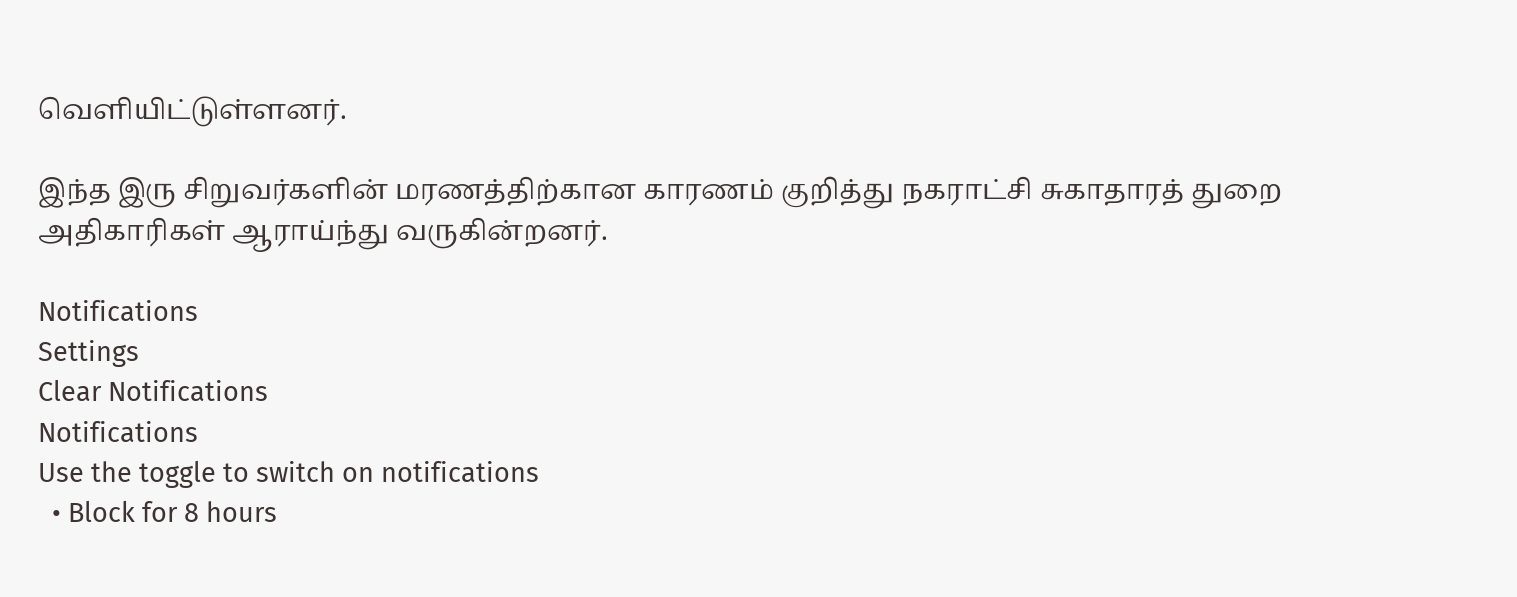வெளியிட்டுள்ளனர்.

இந்த இரு சிறுவர்களின் மரணத்திற்கான காரணம் குறித்து நகராட்சி சுகாதாரத் துறை அதிகாரிகள் ஆராய்ந்து வருகின்றனர்.

Notifications
Settings
Clear Notifications
Notifications
Use the toggle to switch on notifications
  • Block for 8 hours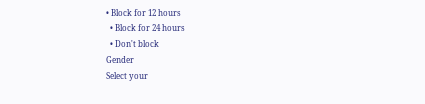• Block for 12 hours
  • Block for 24 hours
  • Don't block
Gender
Select your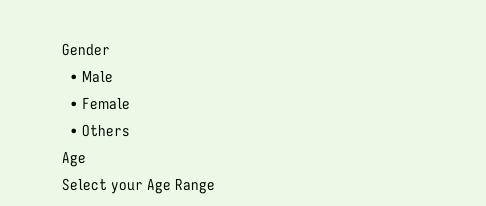Gender
  • Male
  • Female
  • Others
Age
Select your Age Range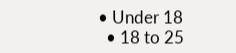• Under 18
  • 18 to 25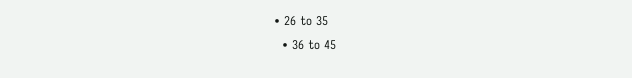• 26 to 35
  • 36 to 45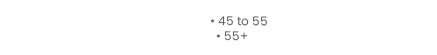• 45 to 55
  • 55+